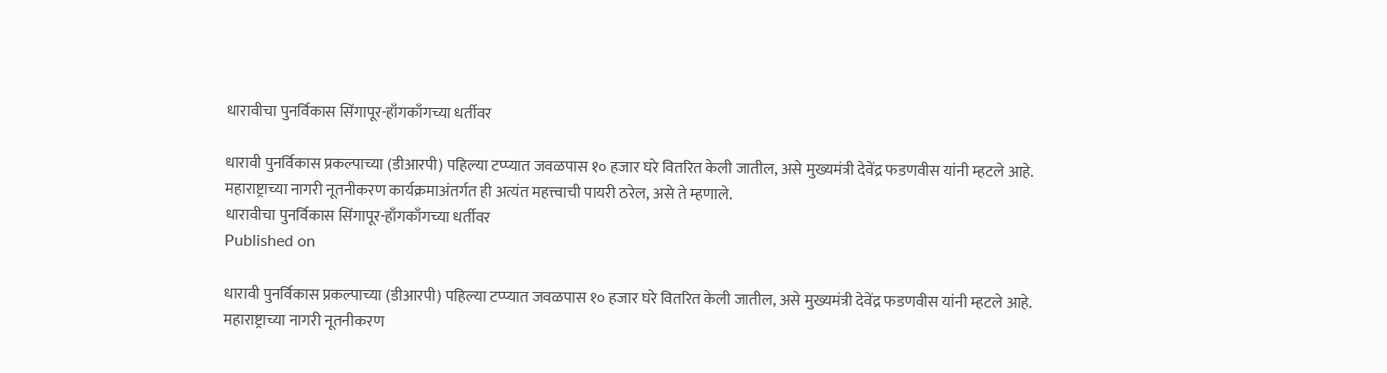धारावीचा पुनर्विकास सिंगापूर-हाँगकाँगच्या धर्तीवर

धारावी पुनर्विकास प्रकल्पाच्या (डीआरपी) पहिल्या टप्प्यात जवळपास १० हजार घरे वितरित केली जातील, असे मुख्यमंत्री देवेंद्र फडणवीस यांनी म्हटले आहे. महाराष्ट्राच्या नागरी नूतनीकरण कार्यक्रमाअंतर्गत ही अत्यंत महत्त्वाची पायरी ठरेल, असे ते म्हणाले.
धारावीचा पुनर्विकास सिंगापूर-हाँगकाँगच्या धर्तीवर
Published on

धारावी पुनर्विकास प्रकल्पाच्या (डीआरपी) पहिल्या टप्प्यात जवळपास १० हजार घरे वितरित केली जातील, असे मुख्यमंत्री देवेंद्र फडणवीस यांनी म्हटले आहे. महाराष्ट्राच्या नागरी नूतनीकरण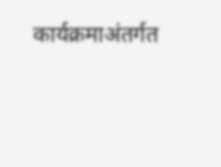कार्यक्रमाअंतर्गत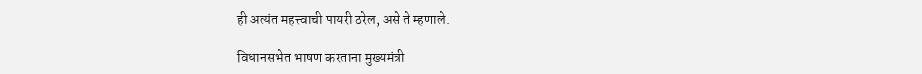ही अत्यंत महत्त्वाची पायरी ठरेल, असे ते म्हणाले.

विधानसभेत भाषण करताना मुख्यमंत्री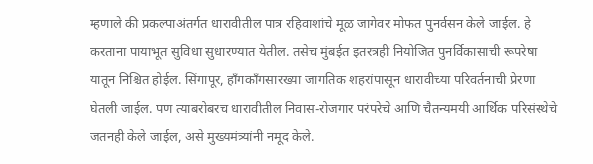म्हणाले की प्रकल्पाअंतर्गत धारावीतील पात्र रहिवाशांचे मूळ जागेवर मोफत पुनर्वसन केले जाईल. हे करताना पायाभूत सुविधा सुधारण्यात येतील. तसेच मुंबईत इतरत्रही नियोजित पुनर्विकासाची रूपरेषा यातून निश्चित होईल. सिंगापूर, हाँगकाँगसारख्या जागतिक शहरांपासून धारावीच्या परिवर्तनाची प्रेरणा घेतली जाईल. पण त्याबरोबरच धारावीतील निवास-रोजगार परंपरेचे आणि चैतन्यमयी आर्थिक परिसंस्थेचे जतनही केले जाईल, असे मुख्यमंत्र्यांनी नमूद केले.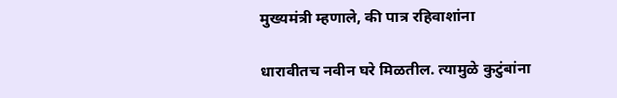मुख्यमंत्री म्हणाले, की पात्र रहिवाशांना

धारावीतच नवीन घरे मिळतील. त्यामुळे कुटुंबांना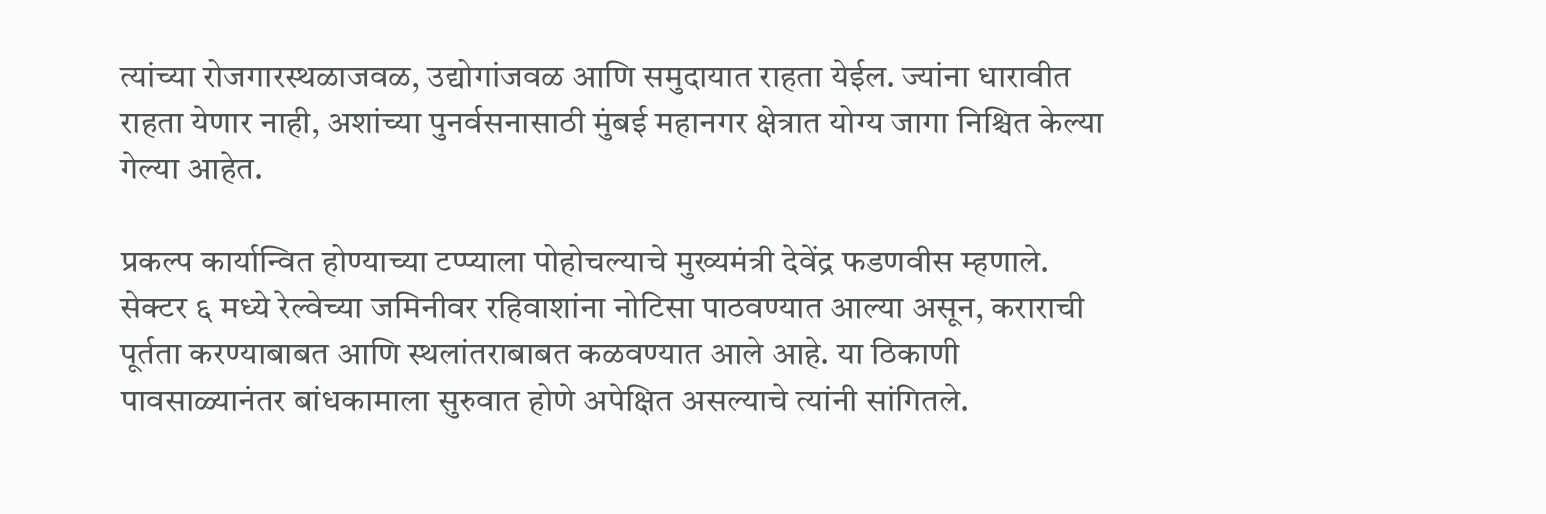त्यांच्या रोजगारस्थळाजवळ, उद्योगांजवळ आणि समुदायात राहता येईल. ज्यांना धारावीत राहता येणार नाही, अशांच्या पुनर्वसनासाठी मुंबई महानगर क्षेत्रात योग्य जागा निश्चित केल्या गेल्या आहेत.

प्रकल्प कार्यान्वित होण्याच्या टप्प्याला पोहोचल्याचे मुख्यमंत्री देवेंद्र फडणवीस म्हणाले. सेक्टर ६ मध्ये रेल्वेच्या जमिनीवर रहिवाशांना नोटिसा पाठवण्यात आल्या असून, कराराची पूर्तता करण्याबाबत आणि स्थलांतराबाबत कळवण्यात आले आहे. या ठिकाणी पावसाळ्यानंतर बांधकामाला सुरुवात होणे अपेक्षित असल्याचे त्यांनी सांगितले.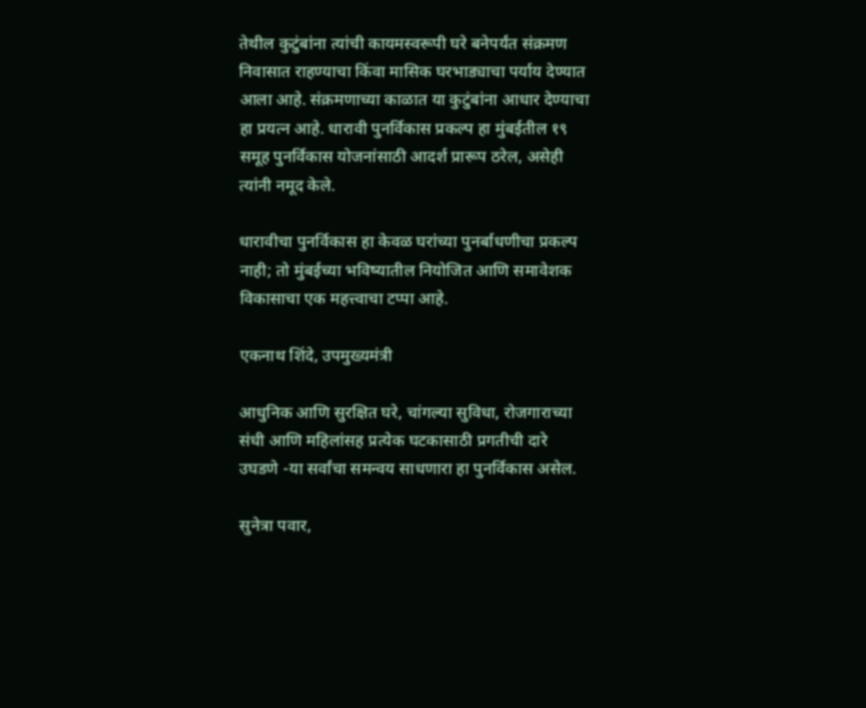तेथील कुटुंबांना त्यांची कायमस्वरूपी घरे बनेपर्यंत संक्रमण निवासात राहण्याचा किंवा मासिक घरभाड्याचा पर्याय देण्यात आला आहे. संक्रमणाच्या काळात या कुटुंबांना आधार देण्याचा हा प्रयत्न आहे. धारावी पुनर्विकास प्रकल्प हा मुंबईतील १९ समूह पुनर्विकास योजनांसाठी आदर्श प्रारूप ठरेल, असेही त्यांनी नमूद केले.

धारावीचा पुनर्विकास हा केवळ घरांच्या पुनर्बाधणीचा प्रकल्प नाही; तो मुंबईच्या भविष्यातील नियोजित आणि समावेशक विकासाचा एक महत्त्वाचा टप्पा आहे.

एकनाथ शिंदे, उपमुख्यमंत्री

आधुनिक आणि सुरक्षित घरे, चांगल्या सुविधा, रोजगाराच्या संधी आणि महिलांसह प्रत्येक घटकासाठी प्रगतीची दारे उघडणे -या सर्वांचा समन्वय साधणारा हा पुनर्विकास असेल.

सुनेत्रा पवार,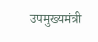उपमुख्यमंत्री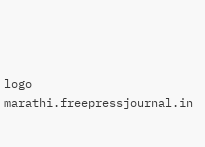logo
marathi.freepressjournal.in